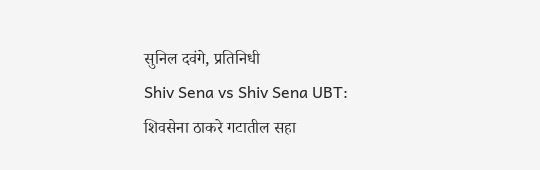सुनिल दवंगे, प्रतिनिधी
Shiv Sena vs Shiv Sena UBT: शिवसेना ठाकरे गटातील सहा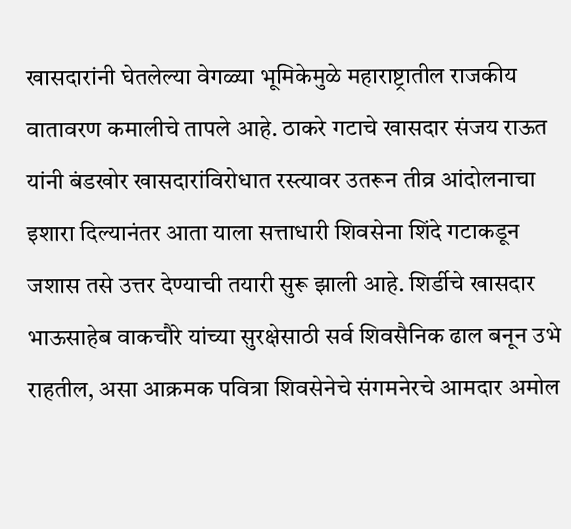खासदारांनी घेतलेल्या वेगळ्या भूमिकेमुळे महाराष्ट्रातील राजकीय वातावरण कमालीचे तापले आहे. ठाकरे गटाचे खासदार संजय राऊत यांनी बंडखोर खासदारांविरोधात रस्त्यावर उतरून तीव्र आंदोलनाचा इशारा दिल्यानंतर आता याला सत्ताधारी शिवसेना शिंदे गटाकडून जशास तसे उत्तर देण्याची तयारी सुरू झाली आहे. शिर्डीचे खासदार भाऊसाहेब वाकचौरे यांच्या सुरक्षेसाठी सर्व शिवसैनिक ढाल बनून उभे राहतील, असा आक्रमक पवित्रा शिवसेनेचे संगमनेरचे आमदार अमोल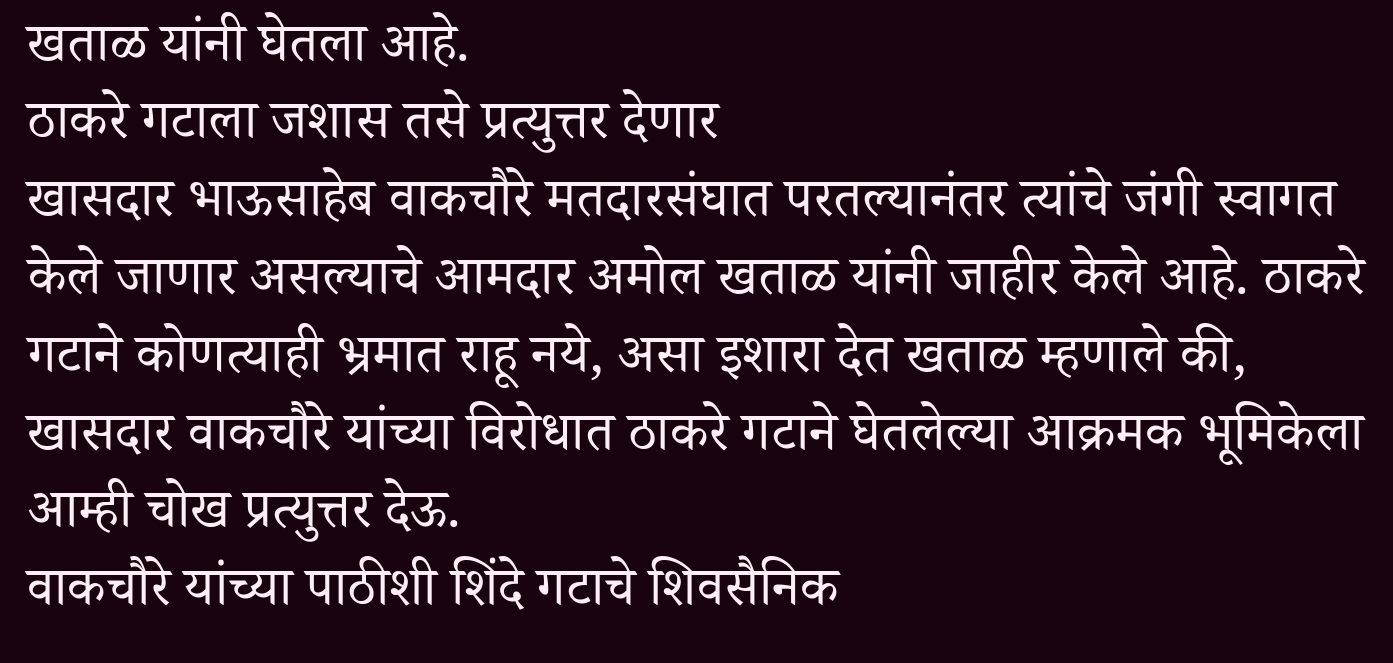खताळ यांनी घेतला आहे.
ठाकरे गटाला जशास तसे प्रत्युत्तर देणार
खासदार भाऊसाहेब वाकचौरे मतदारसंघात परतल्यानंतर त्यांचे जंगी स्वागत केले जाणार असल्याचे आमदार अमोल खताळ यांनी जाहीर केले आहे. ठाकरे गटाने कोणत्याही भ्रमात राहू नये, असा इशारा देत खताळ म्हणाले की, खासदार वाकचौरे यांच्या विरोधात ठाकरे गटाने घेतलेल्या आक्रमक भूमिकेला आम्ही चोख प्रत्युत्तर देऊ.
वाकचौरे यांच्या पाठीशी शिंदे गटाचे शिवसैनिक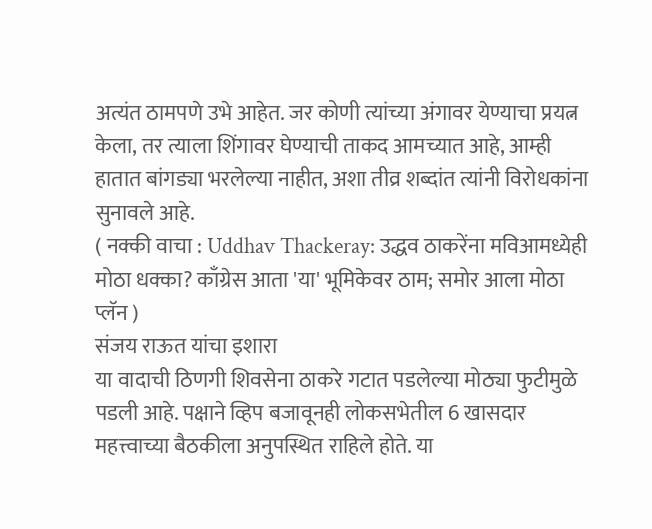अत्यंत ठामपणे उभे आहेत. जर कोणी त्यांच्या अंगावर येण्याचा प्रयत्न केला, तर त्याला शिंगावर घेण्याची ताकद आमच्यात आहे, आम्ही हातात बांगड्या भरलेल्या नाहीत, अशा तीव्र शब्दांत त्यांनी विरोधकांना सुनावले आहे.
( नक्की वाचा : Uddhav Thackeray: उद्धव ठाकरेंना मविआमध्येही मोठा धक्का? काँग्रेस आता 'या' भूमिकेवर ठाम; समोर आला मोठा प्लॅन )
संजय राऊत यांचा इशारा
या वादाची ठिणगी शिवसेना ठाकरे गटात पडलेल्या मोठ्या फुटीमुळे पडली आहे. पक्षाने व्हिप बजावूनही लोकसभेतील 6 खासदार महत्त्वाच्या बैठकीला अनुपस्थित राहिले होते. या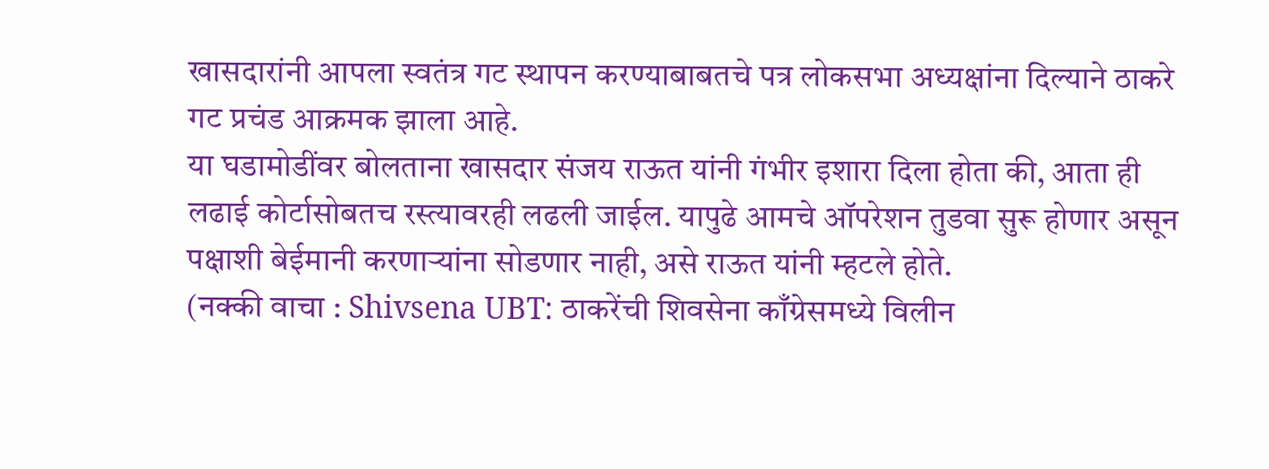खासदारांनी आपला स्वतंत्र गट स्थापन करण्याबाबतचे पत्र लोकसभा अध्यक्षांना दिल्याने ठाकरे गट प्रचंड आक्रमक झाला आहे.
या घडामोडींवर बोलताना खासदार संजय राऊत यांनी गंभीर इशारा दिला होता की, आता ही लढाई कोर्टासोबतच रस्त्यावरही लढली जाईल. यापुढे आमचे ऑपरेशन तुडवा सुरू होणार असून पक्षाशी बेईमानी करणाऱ्यांना सोडणार नाही, असे राऊत यांनी म्हटले होते.
(नक्की वाचा : Shivsena UBT: ठाकरेंची शिवसेना काँग्रेसमध्ये विलीन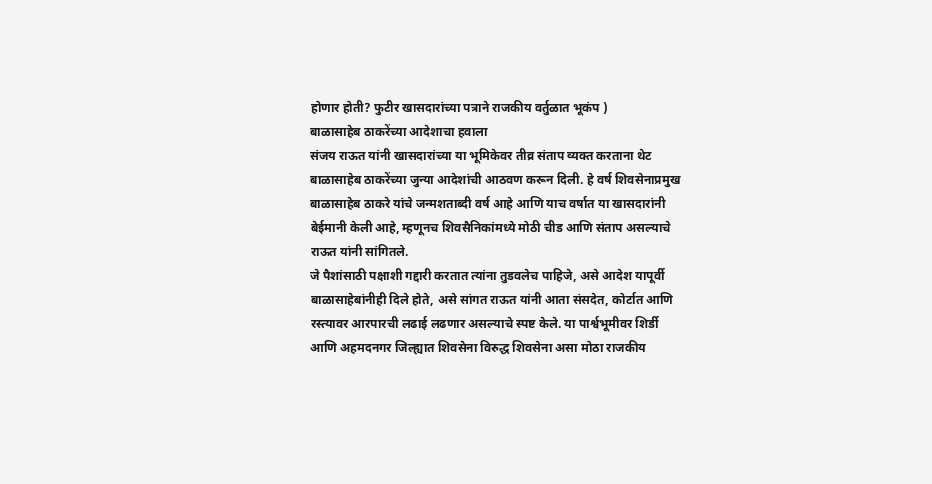होणार होती? फुटीर खासदारांच्या पत्राने राजकीय वर्तुळात भूकंप )
बाळासाहेब ठाकरेंच्या आदेशाचा हवाला
संजय राऊत यांनी खासदारांच्या या भूमिकेवर तीव्र संताप व्यक्त करताना थेट बाळासाहेब ठाकरेंच्या जुन्या आदेशांची आठवण करून दिली. हे वर्ष शिवसेनाप्रमुख बाळासाहेब ठाकरे यांचे जन्मशताब्दी वर्ष आहे आणि याच वर्षात या खासदारांनी बेईमानी केली आहे, म्हणूनच शिवसैनिकांमध्ये मोठी चीड आणि संताप असल्याचे राऊत यांनी सांगितले.
जे पैशांसाठी पक्षाशी गद्दारी करतात त्यांना तुडवलेच पाहिजे, असे आदेश यापूर्वी बाळासाहेबांनीही दिले होते, असे सांगत राऊत यांनी आता संसदेत, कोर्टात आणि रस्त्यावर आरपारची लढाई लढणार असल्याचे स्पष्ट केले. या पार्श्वभूमीवर शिर्डी आणि अहमदनगर जिल्ह्यात शिवसेना विरुद्ध शिवसेना असा मोठा राजकीय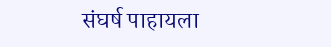संघर्ष पाहायला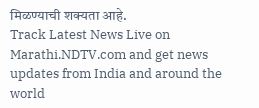मिळण्याची शक्यता आहे.
Track Latest News Live on Marathi.NDTV.com and get news updates from India and around the world